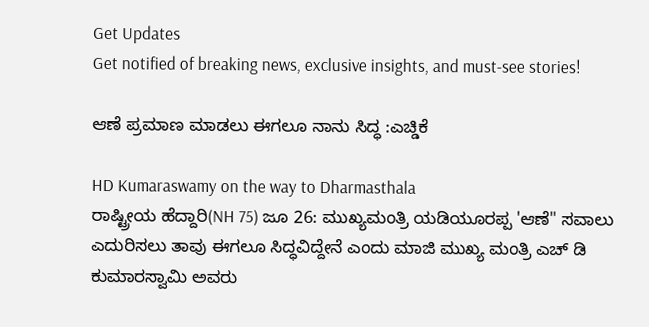Get Updates
Get notified of breaking news, exclusive insights, and must-see stories!

ಆಣೆ ಪ್ರಮಾಣ ಮಾಡಲು ಈಗಲೂ ನಾನು ಸಿದ್ಧ :ಎಚ್ಡಿಕೆ

HD Kumaraswamy on the way to Dharmasthala
ರಾಷ್ಟ್ರೀಯ ಹೆದ್ದಾರಿ(NH 75) ಜೂ 26: ಮುಖ್ಯಮಂತ್ರಿ ಯಡಿಯೂರಪ್ಪ 'ಆಣೆ" ಸವಾಲು ಎದುರಿಸಲು ತಾವು ಈಗಲೂ ಸಿದ್ಧವಿದ್ದೇನೆ ಎಂದು ಮಾಜಿ ಮುಖ್ಯ ಮಂತ್ರಿ ಎಚ್ ಡಿ ಕುಮಾರಸ್ವಾಮಿ ಅವರು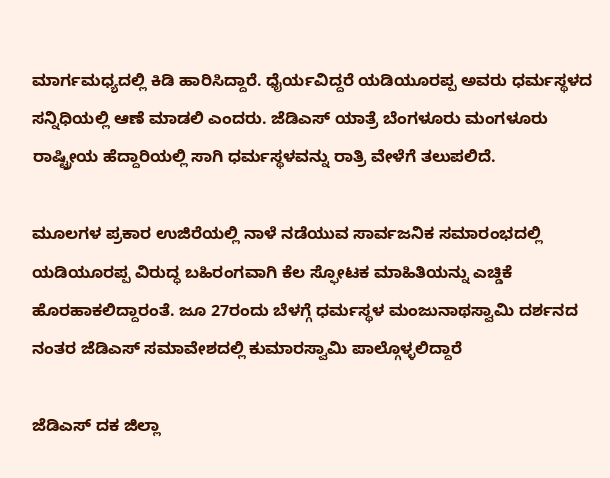ಮಾರ್ಗಮಧ್ಯದಲ್ಲಿ ಕಿಡಿ ಹಾರಿಸಿದ್ದಾರೆ. ಧೈರ್ಯವಿದ್ದರೆ ಯಡಿಯೂರಪ್ಪ ಅವರು ಧರ್ಮಸ್ಥಳದ ಸನ್ನಿಧಿಯಲ್ಲಿ ಆಣೆ ಮಾಡಲಿ ಎಂದರು. ಜೆಡಿಎಸ್ ಯಾತ್ರೆ ಬೆಂಗಳೂರು ಮಂಗಳೂರು ರಾಷ್ಟ್ರೀಯ ಹೆದ್ದಾರಿಯಲ್ಲಿ ಸಾಗಿ ಧರ್ಮಸ್ಥಳವನ್ನು ರಾತ್ರಿ ವೇಳೆಗೆ ತಲುಪಲಿದೆ.

ಮೂಲಗಳ ಪ್ರಕಾರ ಉಜಿರೆಯಲ್ಲಿ ನಾಳೆ ನಡೆಯುವ ಸಾರ್ವಜನಿಕ ಸಮಾರಂಭದಲ್ಲಿ ಯಡಿಯೂರಪ್ಪ ವಿರುದ್ಧ ಬಹಿರಂಗವಾಗಿ ಕೆಲ ಸ್ಫೋಟಕ ಮಾಹಿತಿಯನ್ನು ಎಚ್ಡಿಕೆ ಹೊರಹಾಕಲಿದ್ದಾರಂತೆ. ಜೂ 27ರಂದು ಬೆಳಗ್ಗೆ ಧರ್ಮಸ್ಥಳ ಮಂಜುನಾಥಸ್ವಾಮಿ ದರ್ಶನದ ನಂತರ ಜೆಡಿಎಸ್ ಸಮಾವೇಶದಲ್ಲಿ ಕುಮಾರಸ್ವಾಮಿ ಪಾಲ್ಗೊಳ್ಳಲಿದ್ದಾರೆ

ಜೆಡಿಎಸ್ ದಕ ಜಿಲ್ಲಾ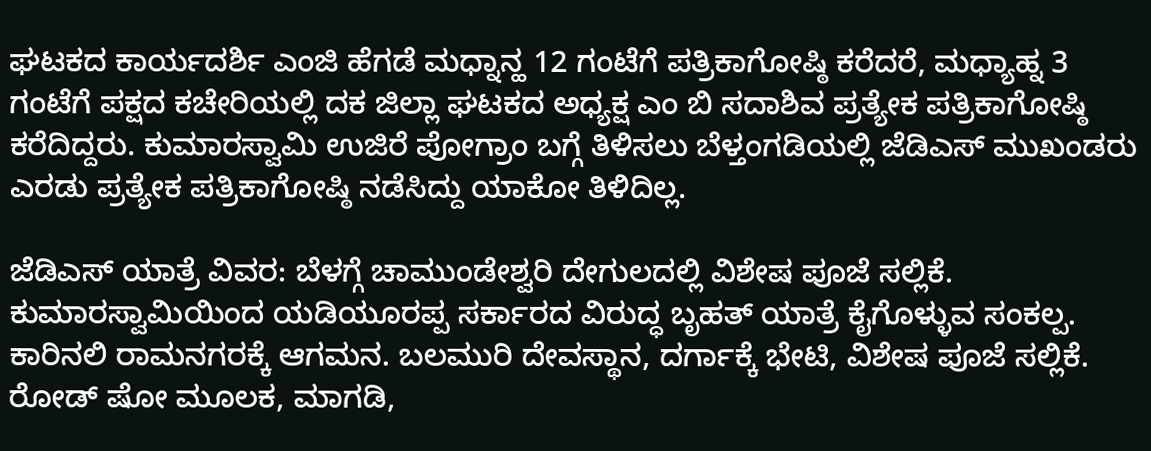ಘಟಕದ ಕಾರ್ಯದರ್ಶಿ ಎಂಜಿ ಹೆಗಡೆ ಮಧ್ನಾನ್ಹ 12 ಗಂಟೆಗೆ ಪತ್ರಿಕಾಗೋಷ್ಠಿ ಕರೆದರೆ, ಮಧ್ಯಾಹ್ನ 3 ಗಂಟೆಗೆ ಪಕ್ಷದ ಕಚೇರಿಯಲ್ಲಿ ದಕ ಜಿಲ್ಲಾ ಘಟಕದ ಅಧ್ಯಕ್ಷ ಎಂ ಬಿ ಸದಾಶಿವ ಪ್ರತ್ಯೇಕ ಪತ್ರಿಕಾಗೋಷ್ಠಿ ಕರೆದಿದ್ದರು. ಕುಮಾರಸ್ವಾಮಿ ಉಜಿರೆ ಪೋಗ್ರಾಂ ಬಗ್ಗೆ ತಿಳಿಸಲು ಬೆಳ್ತಂಗಡಿಯಲ್ಲಿ ಜೆಡಿಎಸ್ ಮುಖಂಡರು ಎರಡು ಪ್ರತ್ಯೇಕ ಪತ್ರಿಕಾಗೋಷ್ಠಿ ನಡೆಸಿದ್ದು ಯಾಕೋ ತಿಳಿದಿಲ್ಲ.

ಜೆಡಿಎಸ್ ಯಾತ್ರೆ ವಿವರ: ಬೆಳಗ್ಗೆ ಚಾಮುಂಡೇಶ್ವರಿ ದೇಗುಲದಲ್ಲಿ ವಿಶೇಷ ಪೂಜೆ ಸಲ್ಲಿಕೆ. ಕುಮಾರಸ್ವಾಮಿಯಿಂದ ಯಡಿಯೂರಪ್ಪ ಸರ್ಕಾರದ ವಿರುದ್ಧ ಬೃಹತ್ ಯಾತ್ರೆ ಕೈಗೊಳ್ಳುವ ಸಂಕಲ್ಪ. ಕಾರಿನಲಿ ರಾಮನಗರಕ್ಕೆ ಆಗಮನ. ಬಲಮುರಿ ದೇವಸ್ಥಾನ, ದರ್ಗಾಕ್ಕೆ ಭೇಟಿ, ವಿಶೇಷ ಪೂಜೆ ಸಲ್ಲಿಕೆ. ರೋಡ್ ಷೋ ಮೂಲಕ, ಮಾಗಡಿ,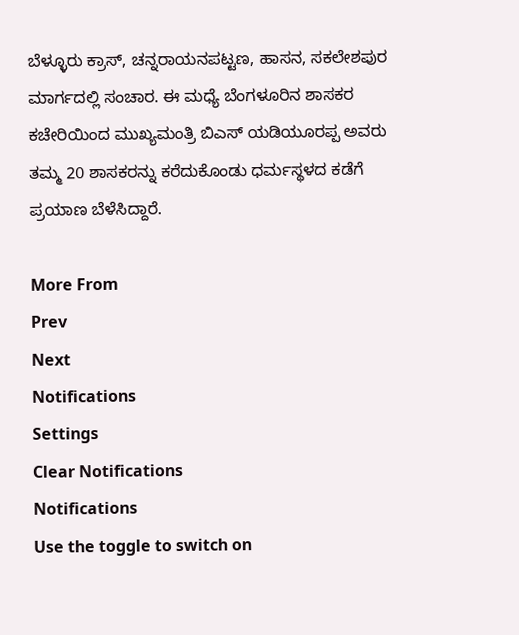ಬೆಳ್ಳೂರು ಕ್ರಾಸ್, ಚನ್ನರಾಯನಪಟ್ಟಣ, ಹಾಸನ, ಸಕಲೇಶಪುರ ಮಾರ್ಗದಲ್ಲಿ ಸಂಚಾರ. ಈ ಮಧ್ಯೆ ಬೆಂಗಳೂರಿನ ಶಾಸಕರ ಕಚೇರಿಯಿಂದ ಮುಖ್ಯಮಂತ್ರಿ ಬಿಎಸ್ ಯಡಿಯೂರಪ್ಪ ಅವರು ತಮ್ಮ 20 ಶಾಸಕರನ್ನು ಕರೆದುಕೊಂಡು ಧರ್ಮಸ್ಥಳದ ಕಡೆಗೆ ಪ್ರಯಾಣ ಬೆಳೆಸಿದ್ದಾರೆ.

More From
Prev
Next
Notifications
Settings
Clear Notifications
Notifications
Use the toggle to switch on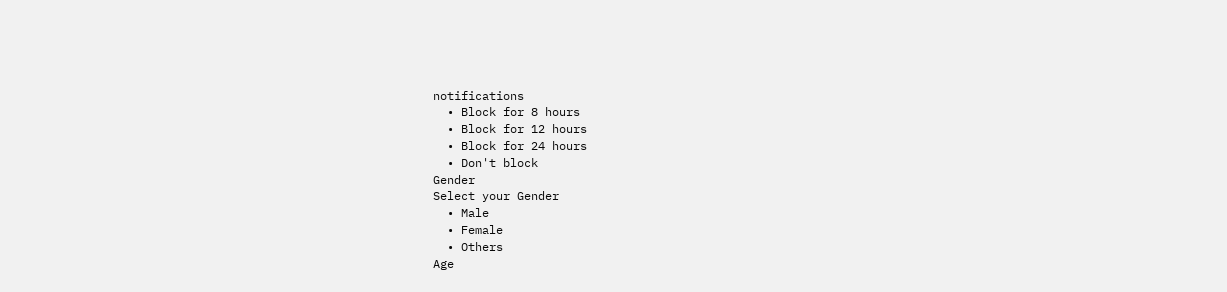notifications
  • Block for 8 hours
  • Block for 12 hours
  • Block for 24 hours
  • Don't block
Gender
Select your Gender
  • Male
  • Female
  • Others
Age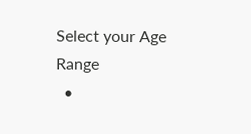Select your Age Range
  •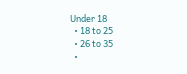Under 18
  • 18 to 25
  • 26 to 35
  •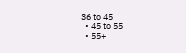36 to 45
  • 45 to 55
  • 55+